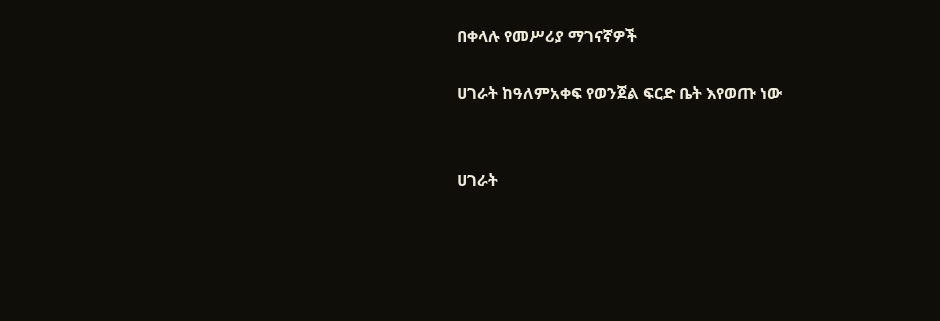በቀላሉ የመሥሪያ ማገናኛዎች

ሀገራት ከዓለምአቀፍ የወንጀል ፍርድ ቤት እየወጡ ነው


ሀገራት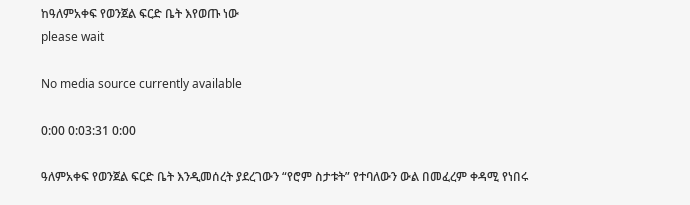ከዓለምአቀፍ የወንጀል ፍርድ ቤት እየወጡ ነው
please wait

No media source currently available

0:00 0:03:31 0:00

ዓለምአቀፍ የወንጀል ፍርድ ቤት እንዲመሰረት ያደረገውን “የሮም ስታቱት” የተባለውን ውል በመፈረም ቀዳሚ የነበሩ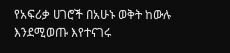የአፍሪቃ ሀገሮች በአሁኑ ወቅት ከውሉ እንደሚወጡ እየተናገሩ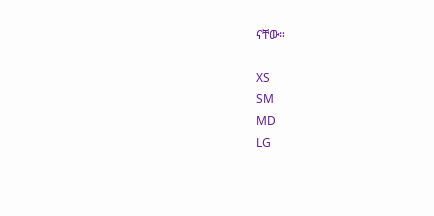ናቸው።

XS
SM
MD
LG